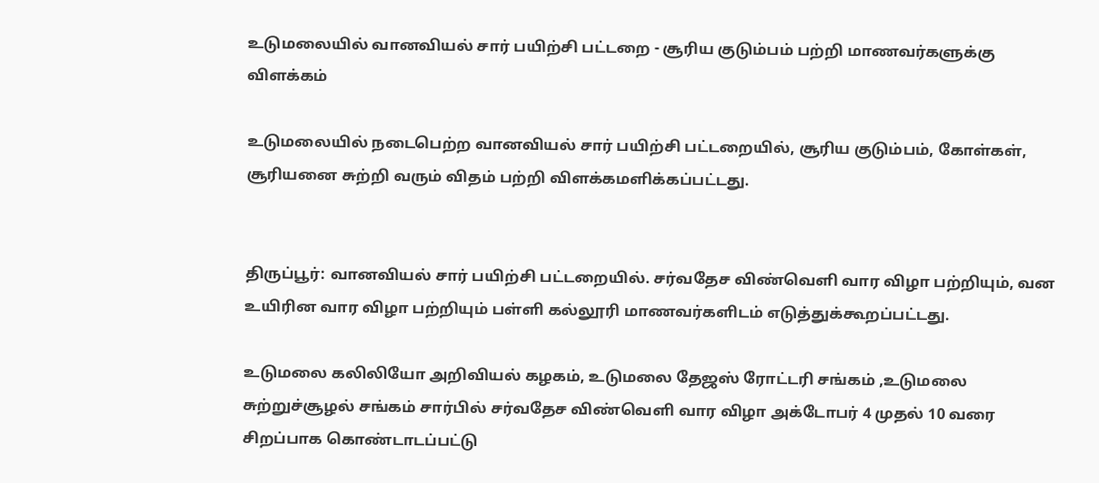உடுமலையில் வானவியல் சார் பயிற்சி பட்டறை - சூரிய குடும்பம் பற்றி மாணவர்களுக்கு விளக்கம்

உடுமலையில் நடைபெற்ற வானவியல் சார் பயிற்சி பட்டறையில், சூரிய குடும்பம், கோள்கள், சூரியனை சுற்றி வரும் விதம் பற்றி விளக்கமளிக்கப்பட்டது.


திருப்பூர்: வானவியல் சார் பயிற்சி பட்டறையில். சர்வதேச விண்வெளி வார விழா பற்றியும், வன உயிரின வார விழா பற்றியும் பள்ளி கல்லூரி மாணவர்களிடம் எடுத்துக்கூறப்பட்டது.

உடுமலை கலிலியோ அறிவியல் கழகம், உடுமலை தேஜஸ் ரோட்டரி சங்கம் ,உடுமலை சுற்றுச்சூழல் சங்கம் சார்பில் சர்வதேச விண்வெளி வார விழா அக்டோபர் 4 முதல் 10 வரை சிறப்பாக கொண்டாடப்பட்டு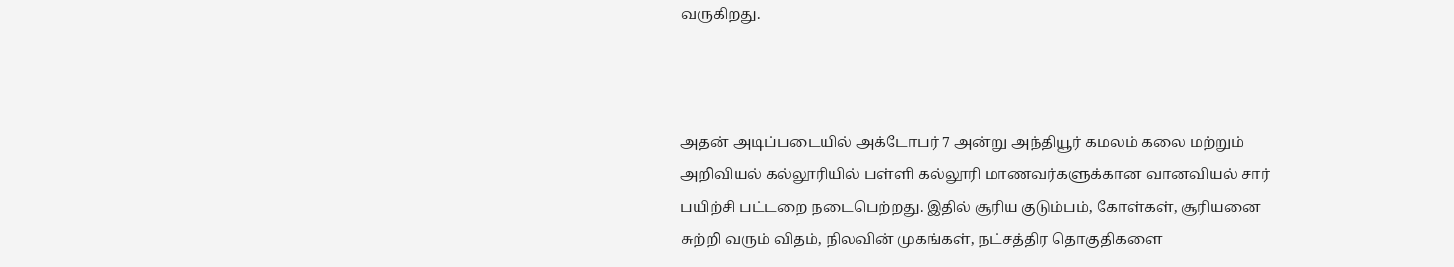வருகிறது.



அதன் அடிப்படையில் அக்டோபர் 7 அன்று அந்தியூர் கமலம் கலை மற்றும் அறிவியல் கல்லூரியில் பள்ளி கல்லூரி மாணவர்களுக்கான வானவியல் சார் பயிற்சி பட்டறை நடைபெற்றது. இதில் சூரிய குடும்பம், கோள்கள், சூரியனை சுற்றி வரும் விதம், நிலவின் முகங்கள், நட்சத்திர தொகுதிகளை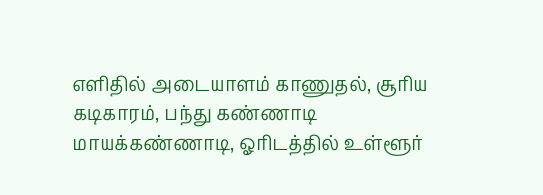எளிதில் அடையாளம் காணுதல், சூரிய கடிகாரம், பந்து கண்ணாடி மாயக்கண்ணாடி, ஓரிடத்தில் உள்ளூர்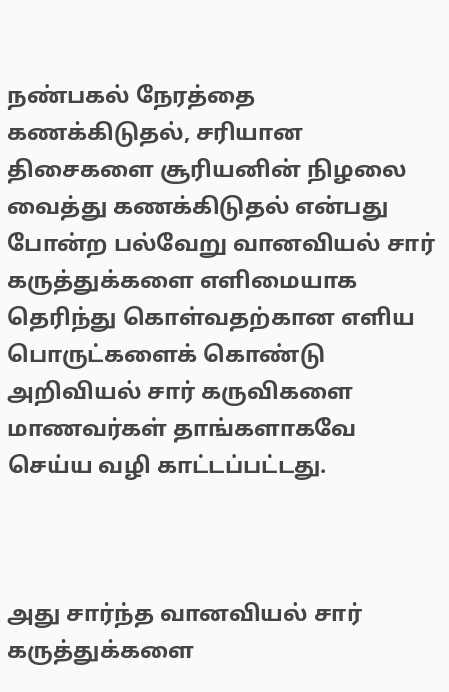நண்பகல் நேரத்தை கணக்கிடுதல், சரியான திசைகளை சூரியனின் நிழலை வைத்து கணக்கிடுதல் என்பது போன்ற பல்வேறு வானவியல் சார் கருத்துக்களை எளிமையாக தெரிந்து கொள்வதற்கான எளிய பொருட்களைக் கொண்டு அறிவியல் சார் கருவிகளை மாணவர்கள் தாங்களாகவே செய்ய வழி காட்டப்பட்டது.



அது சார்ந்த வானவியல் சார் கருத்துக்களை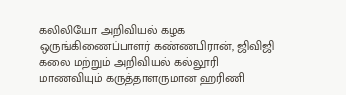கலிலியோ அறிவியல் கழக ஒருங்கிணைப்பாளர் கண்ணபிரான், ஜிவிஜி கலை மற்றும் அறிவியல் கல்லூரி மாணவியும் கருத்தாளருமான ஹரிணி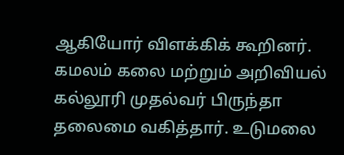ஆகியோர் விளக்கிக் கூறினர். கமலம் கலை மற்றும் அறிவியல் கல்லூரி முதல்வர் பிருந்தா தலைமை வகித்தார். உடுமலை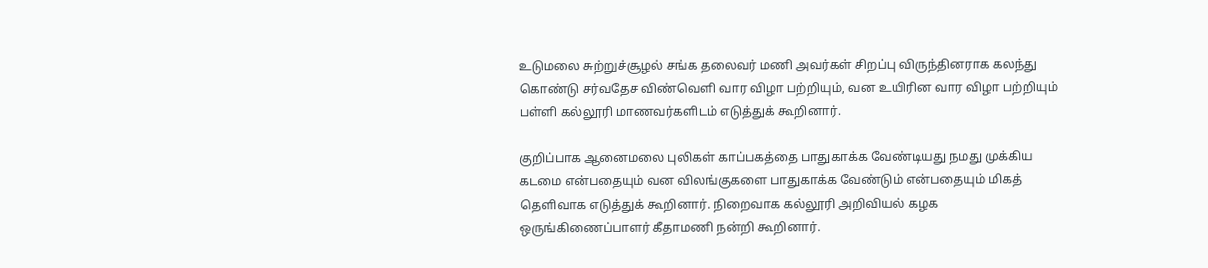உடுமலை சுற்றுச்சூழல் சங்க தலைவர் மணி அவர்கள் சிறப்பு விருந்தினராக கலந்து கொண்டு சர்வதேச விண்வெளி வார விழா பற்றியும், வன உயிரின வார விழா பற்றியும் பள்ளி கல்லூரி மாணவர்களிடம் எடுத்துக் கூறினார்.

குறிப்பாக ஆனைமலை புலிகள் காப்பகத்தை பாதுகாக்க வேண்டியது நமது முக்கிய கடமை என்பதையும் வன விலங்குகளை பாதுகாக்க வேண்டும் என்பதையும் மிகத் தெளிவாக எடுத்துக் கூறினார். நிறைவாக கல்லூரி அறிவியல் கழக ஒருங்கிணைப்பாளர் கீதாமணி நன்றி கூறினார்.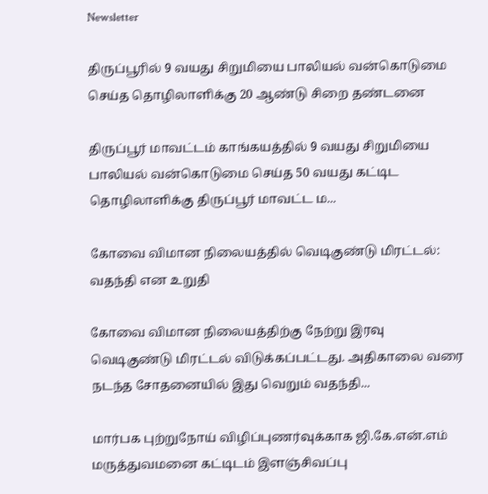Newsletter

திருப்பூரில் 9 வயது சிறுமியை பாலியல் வன்கொடுமை செய்த தொழிலாளிக்கு 20 ஆண்டு சிறை தண்டனை

திருப்பூர் மாவட்டம் காங்கயத்தில் 9 வயது சிறுமியை பாலியல் வன்கொடுமை செய்த 50 வயது கட்டிட தொழிலாளிக்கு திருப்பூர் மாவட்ட ம...

கோவை விமான நிலையத்தில் வெடிகுண்டு மிரட்டல்: வதந்தி என உறுதி

கோவை விமான நிலையத்திற்கு நேற்று இரவு வெடிகுண்டு மிரட்டல் விடுக்கப்பட்டது. அதிகாலை வரை நடந்த சோதனையில் இது வெறும் வதந்தி...

மார்பக புற்றுநோய் விழிப்புணர்வுக்காக ஜி.கே.என்.எம் மருத்துவமனை கட்டிடம் இளஞ்சிவப்பு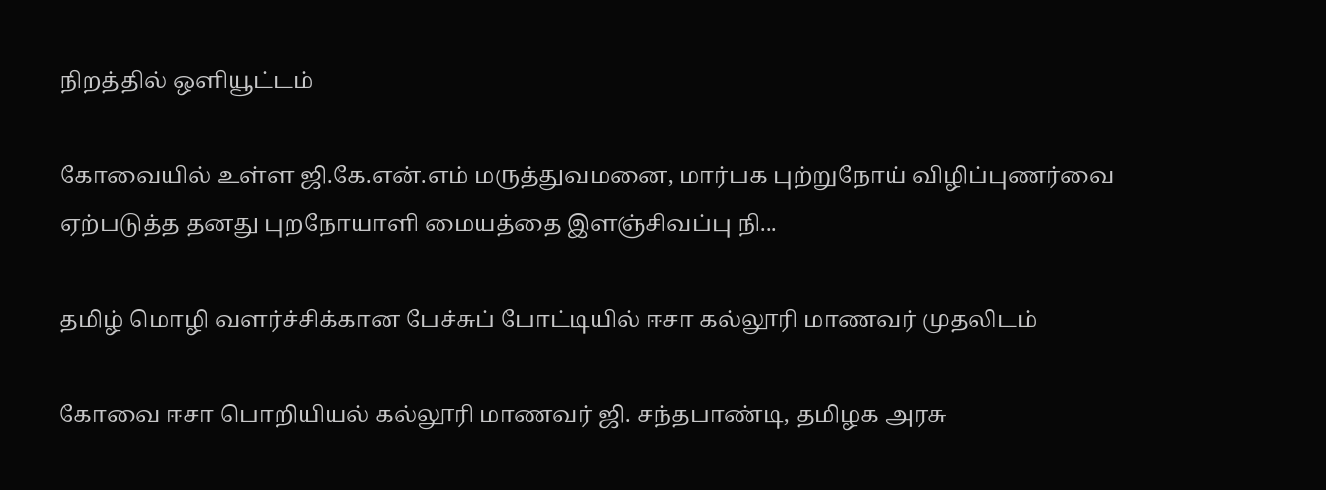நிறத்தில் ஒளியூட்டம்

கோவையில் உள்ள ஜி.கே.என்.எம் மருத்துவமனை, மார்பக புற்றுநோய் விழிப்புணர்வை ஏற்படுத்த தனது புறநோயாளி மையத்தை இளஞ்சிவப்பு நி...

தமிழ் மொழி வளர்ச்சிக்கான பேச்சுப் போட்டியில் ஈசா கல்லூரி மாணவர் முதலிடம்

கோவை ஈசா பொறியியல் கல்லூரி மாணவர் ஜி. சந்தபாண்டி, தமிழக அரசு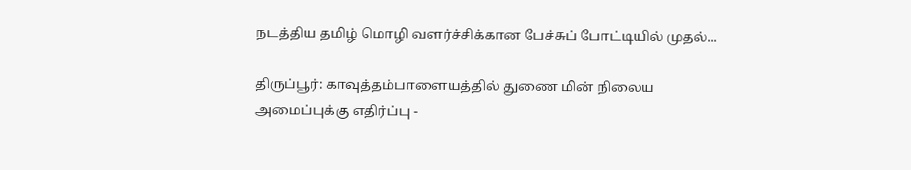நடத்திய தமிழ் மொழி வளர்ச்சிக்கான பேச்சுப் போட்டியில் முதல்...

திருப்பூர்: காவுத்தம்பாளையத்தில் துணை மின் நிலைய அமைப்புக்கு எதிர்ப்பு -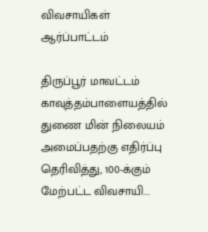விவசாயிகள் ஆர்ப்பாட்டம்

திருப்பூர் மாவட்டம் காவுத்தம்பாளையத்தில் துணை மின் நிலையம் அமைப்பதற்கு எதிர்ப்பு தெரிவித்து, 100-க்கும் மேற்பட்ட விவசாயி...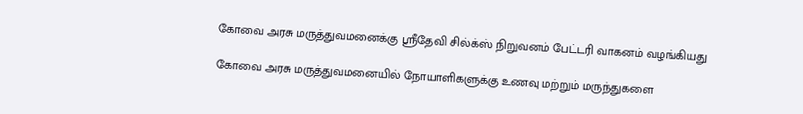கோவை அரசு மருத்துவமனைக்கு ஸ்ரீதேவி சில்க்ஸ் நிறுவனம் பேட்டரி வாகனம் வழங்கியது

கோவை அரசு மருத்துவமனையில் நோயாளிகளுக்கு உணவு மற்றும் மருந்துகளை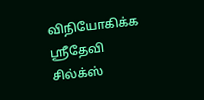விநியோகிக்க ஸ்ரீதேவி சில்க்ஸ்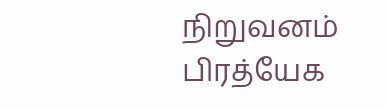நிறுவனம் பிரத்யேக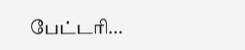பேட்டரி...